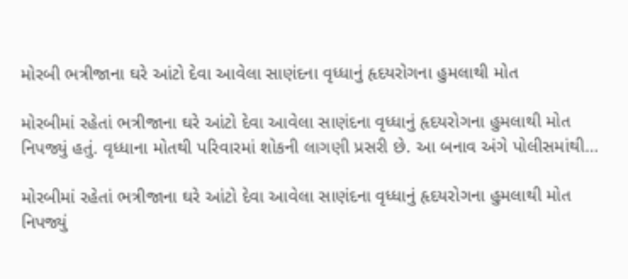મોરબી ભત્રીજાના ઘરે આંટો દેવા આવેલા સાણંદના વૃધ્ધાનું હૃદયરોગના હુમલાથી મોત

મોરબીમાં રહેતાં ભત્રીજાના ઘરે આંટો દેવા આવેલા સાણંદના વૃધ્ધાનું હૃદયરોગના હુમલાથી મોત નિપજ્યું હતું. વૃધ્ધાના મોતથી પરિવારમાં શોકની લાગણી પ્રસરી છે. આ બનાવ અંગે પોલીસમાંથી…

મોરબીમાં રહેતાં ભત્રીજાના ઘરે આંટો દેવા આવેલા સાણંદના વૃધ્ધાનું હૃદયરોગના હુમલાથી મોત નિપજ્યું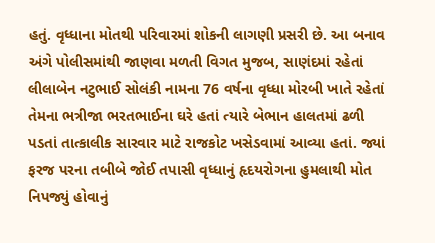હતું. વૃધ્ધાના મોતથી પરિવારમાં શોકની લાગણી પ્રસરી છે. આ બનાવ અંગે પોલીસમાંથી જાણવા મળતી વિગત મુજબ, સાણંદમાં રહેતાં લીલાબેન નટુભાઈ સોલંકી નામના 76 વર્ષના વૃધ્ધા મોરબી ખાતે રહેતાં તેમના ભત્રીજા ભરતભાઈના ઘરે હતાં ત્યારે બેભાન હાલતમાં ઢળી પડતાં તાત્કાલીક સારવાર માટે રાજકોટ ખસેડવામાં આવ્યા હતાં. જ્યાં ફરજ પરના તબીબે જોઈ તપાસી વૃધ્ધાનું હૃદયરોગના હુમલાથી મોત નિપજ્યું હોવાનું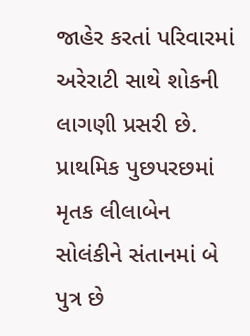જાહેર કરતાં પરિવારમાં અરેરાટી સાથે શોકની લાગણી પ્રસરી છે. પ્રાથમિક પુછપરછમાં મૃતક લીલાબેન સોલંકીને સંતાનમાં બે પુત્ર છે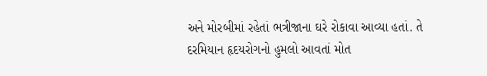અને મોરબીમાં રહેતાં ભત્રીજાના ઘરે રોકાવા આવ્યા હતાં. તે દરમિયાન હૃદયરોગનો હુમલો આવતાં મોત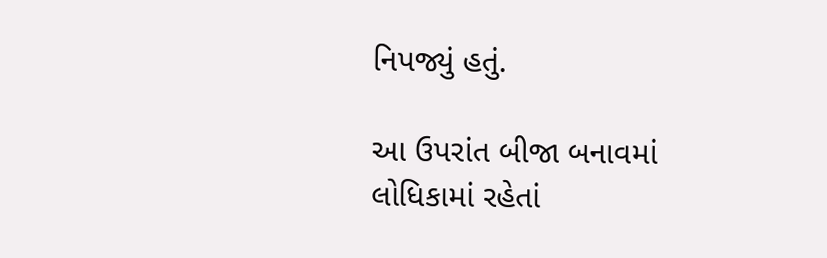નિપજ્યું હતું.

આ ઉપરાંત બીજા બનાવમાં લોધિકામાં રહેતાં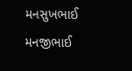મનસુખભાઈ મનજીભાઈ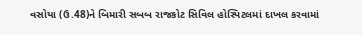વસોયા (ઉ.48)ને બિમારી સબબ રાજકોટ સિવિલ હોસ્પિટલમાં દાખલ કરવામાં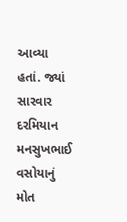આવ્યા હતાં. જ્યાં સારવાર દરમિયાન મનસુખભાઈ વસોયાનું મોત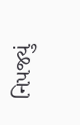નિપજ્યું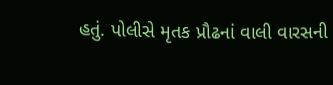હતું. પોલીસે મૃતક પ્રૌઢનાં વાલી વારસની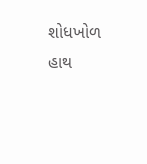શોધખોળ હાથ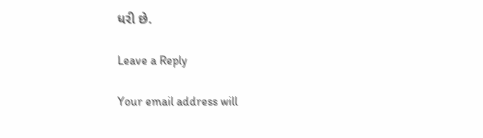ધરી છે.

Leave a Reply

Your email address will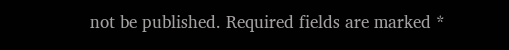not be published. Required fields are marked *